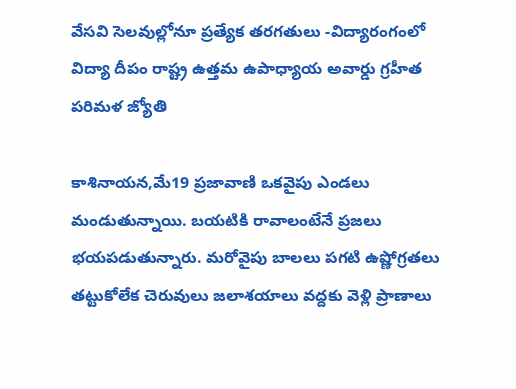వేసవి సెలవుల్లోనూ ప్రత్యేక తరగతులు -విద్యారంగంలో విద్యా దీపం రాష్ట్ర ఉత్తమ ఉపాధ్యాయ అవార్డు గ్రహీత పరిమళ జ్యోతి

కాశినాయన,మే19 ప్రజావాణి ఒకవైపు ఎండలు మండుతున్నాయి. బయటికి రావాలంటేనే ప్రజలు భయపడుతున్నారు. మరోవైపు బాలలు పగటి ఉష్ణోగ్రతలు తట్టుకోలేక చెరువులు జలాశయాలు వద్దకు వెళ్లి ప్రాణాలు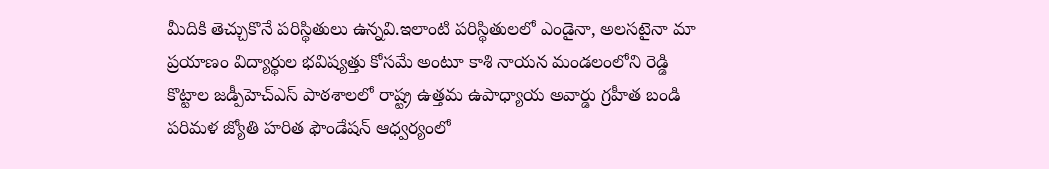మీదికి తెచ్చుకొనే పరిస్థితులు ఉన్నవి.ఇలాంటి పరిస్థితులలో ఎండైనా, అలసటైనా మా ప్రయాణం విద్యార్థుల భవిష్యత్తు కోసమే అంటూ కాశి నాయన మండలంలోని రెడ్డి కొట్టాల జడ్పీహెచ్ఎస్ పాఠశాలలో రాష్ట్ర ఉత్తమ ఉపాధ్యాయ అవార్డు గ్రహీత బండి పరిమళ జ్యోతి హరిత ఫౌండేషన్ ఆధ్వర్యంలో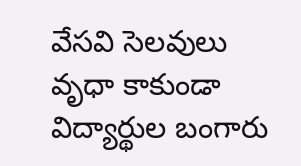వేసవి సెలవులు వృధా కాకుండా విద్యార్థుల బంగారు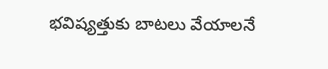భవిష్యత్తుకు బాటలు వేయాలనే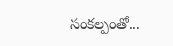సంకల్పంతో...